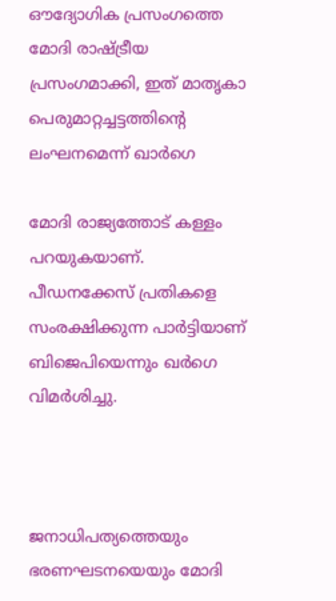ഔദ്യോഗിക പ്രസംഗത്തെ മോദി രാഷ്ട്രീയ പ്രസംഗമാക്കി, ഇത് മാതൃകാ പെരുമാറ്റച്ചട്ടത്തിന്റെ ലംഘനമെന്ന് ഖാര്‍ഗെ

മോദി രാജ്യത്തോട് കള്ളം പറയുകയാണ്. പീഡനക്കേസ് പ്രതികളെ സംരക്ഷിക്കുന്ന പാര്‍ട്ടിയാണ് ബിജെപിയെന്നും ഖര്‍ഗെ വിമര്‍ശിച്ചു.



ജനാധിപത്യത്തെയും ഭരണഘടനയെയും മോദി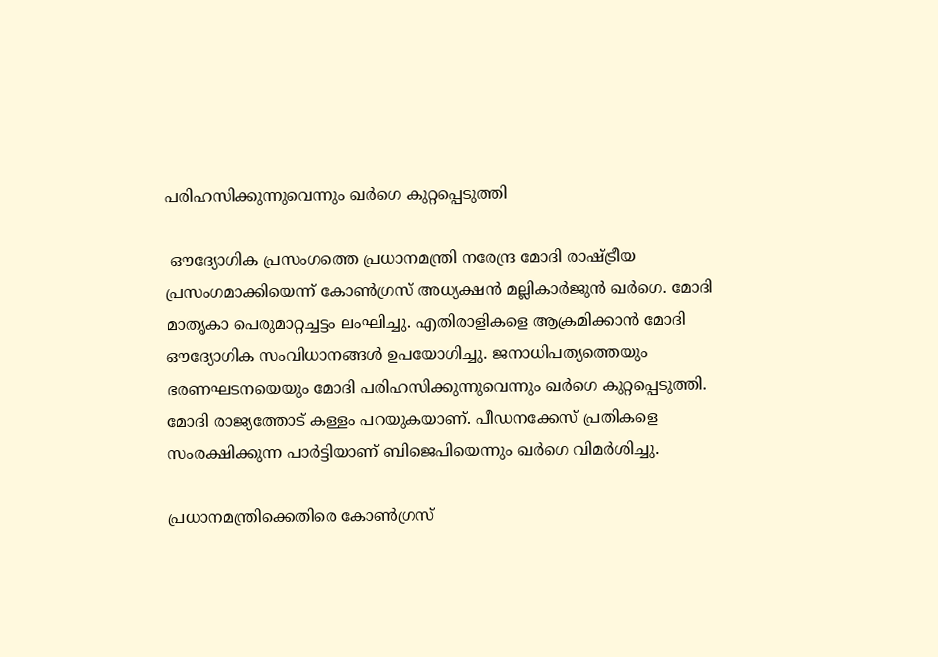പരിഹസിക്കുന്നുവെന്നും ഖര്‍ഗെ കുറ്റപ്പെടുത്തി

 ഔദ്യോഗിക പ്രസംഗത്തെ പ്രധാനമന്ത്രി നരേന്ദ്ര മോദി രാഷ്ട്രീയ പ്രസംഗമാക്കിയെന്ന് കോണ്‍ഗ്രസ് അധ്യക്ഷന്‍ മല്ലികാര്‍ജുന്‍ ഖര്‍ഗെ. മോദി മാതൃകാ പെരുമാറ്റച്ചട്ടം ലംഘിച്ചു. എതിരാളികളെ ആക്രമിക്കാന്‍ മോദി ഔദ്യോഗിക സംവിധാനങ്ങള്‍ ഉപയോഗിച്ചു. ജനാധിപത്യത്തെയും ഭരണഘടനയെയും മോദി പരിഹസിക്കുന്നുവെന്നും ഖര്‍ഗെ കുറ്റപ്പെടുത്തി. മോദി രാജ്യത്തോട് കള്ളം പറയുകയാണ്. പീഡനക്കേസ് പ്രതികളെ സംരക്ഷിക്കുന്ന പാര്‍ട്ടിയാണ് ബിജെപിയെന്നും ഖര്‍ഗെ വിമര്‍ശിച്ചു.

പ്രധാനമന്ത്രിക്കെതിരെ കോണ്‍ഗ്രസ്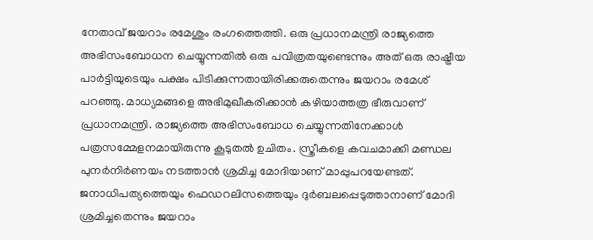നേതാവ് ജയറാം രമേശും രംഗത്തെത്തി. ഒരു പ്രധാനമന്ത്രി രാജ്യത്തെ അഭിസംബോധന ചെയ്യുന്നതില്‍ ഒരു പവിത്രതയുണ്ടെന്നും അത് ഒരു രാഷ്ട്രീയ പാര്‍ട്ടിയുടെയും പക്ഷം പിടിക്കുന്നതായിരിക്കരുതെന്നും ജയറാം രമേശ് പറഞ്ഞു. മാധ്യമങ്ങളെ അഭിമുഖീകരിക്കാന്‍ കഴിയാത്തത്ര ഭീരുവാണ് പ്രധാനമന്ത്രി. രാജ്യത്തെ അഭിസംബോധ ചെയ്യുന്നതിനേക്കാള്‍ പത്രസമ്മേളനമായിരുന്നു കൂടുതല്‍ ഉചിതം. സ്ത്രീകളെ കവചമാക്കി മണ്ഡല പുനര്‍നിര്‍ണയം നടത്താന്‍ ശ്രമിച്ച മോദിയാണ് മാപ്പുപറയേണ്ടത്. ജനാധിപത്യത്തെയും ഫെഡറലിസത്തെയും ദുര്‍ബലപ്പെടുത്താനാണ് മോദി ശ്രമിച്ചതെന്നും ജയറാം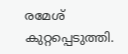രമേശ് കുറ്റപ്പെടുത്തി.